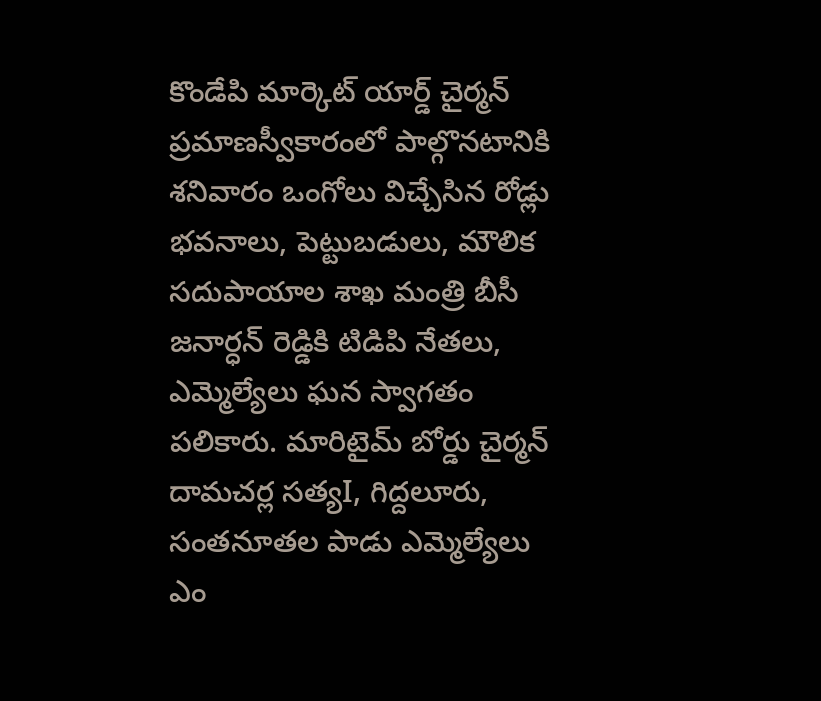కొండేపి మార్కెట్ యార్డ్ చైర్మన్ ప్రమాణస్వీకారంలో పాల్గొనటానికి శనివారం ఒంగోలు విచ్చేసిన రోడ్లు భవనాలు, పెట్టుబడులు, మౌలిక సదుపాయాల శాఖ మంత్రి బీసీ జనార్ధన్ రెడ్డికి టిడిపి నేతలు, ఎమ్మెల్యేలు ఘన స్వాగతం పలికారు. మారిటైమ్ బోర్డు చైర్మన్ దామచర్ల సత్యI, గిద్దలూరు, సంతనూతల పాడు ఎమ్మెల్యేలు ఎం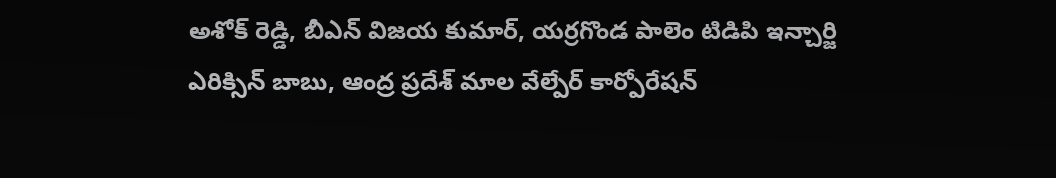అశోక్ రెడ్డి, బీఎన్ విజయ కుమార్, యర్రగొండ పాలెం టిడిపి ఇన్చార్జి ఎరిక్సిన్ బాబు, ఆంద్ర ప్రదేశ్ మాల వేల్పేర్ కార్పోరేషన్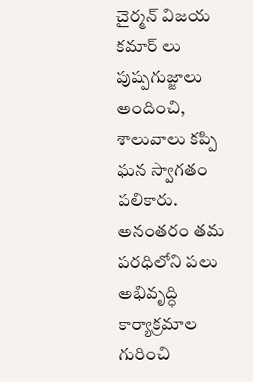చైర్మన్ విజయ కమార్ లు పుష్పగుజ్జాలు అందించి, శాలువాలు కప్పి ఘన స్వాగతం పలికారు. అనంతరం తమ పరధిలోని పలు అభివృద్ధి కార్యాక్రమాల గురించి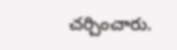చర్చించారు.